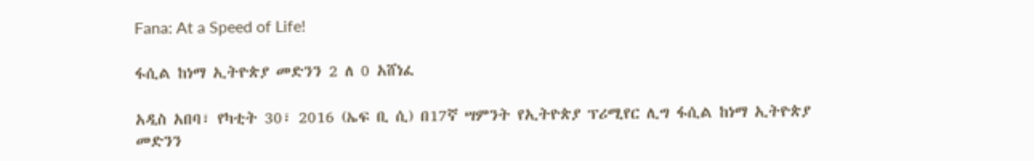Fana: At a Speed of Life!

ፋሲል ከነማ ኢትዮጵያ መድንን 2 ለ 0 አሸነፈ

አዲስ አበባ፣ የካቲት 30፣ 2016 (ኤፍ ቢ ሲ) በ17ኛ ሣምንት የኢትዮጵያ ፕሪሚየር ሊግ ፋሲል ከነማ ኢትዮጵያ መድንን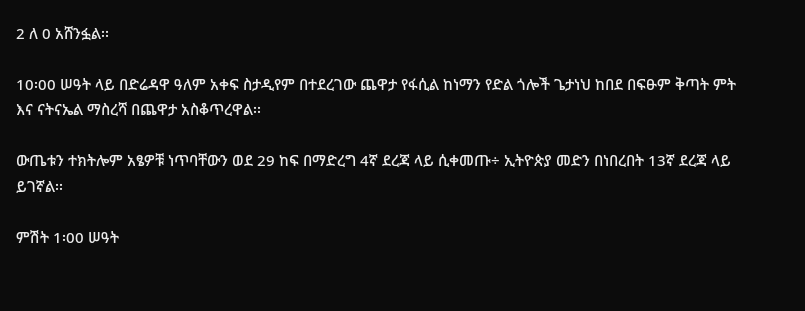2 ለ 0 አሸንፏል፡፡

10፡00 ሠዓት ላይ በድሬዳዋ ዓለም አቀፍ ስታዲየም በተደረገው ጨዋታ የፋሲል ከነማን የድል ጎሎች ጌታነህ ከበደ በፍፁም ቅጣት ምት እና ናትናኤል ማስረሻ በጨዋታ አስቆጥረዋል፡፡

ውጤቱን ተክትሎም አፄዎቹ ነጥባቸውን ወደ 29 ከፍ በማድረግ 4ኛ ደረጃ ላይ ሲቀመጡ÷ ኢትዮጵያ መድን በነበረበት 13ኛ ደረጃ ላይ ይገኛል፡፡

ምሽት 1፡00 ሠዓት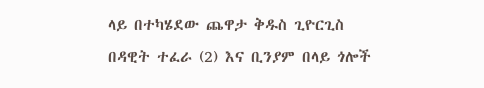ላይ በተካሄደው ጨዋታ ቅዱስ ጊዮርጊስ በዳዊት ተፈራ (2) እና ቢንያም በላይ ጎሎች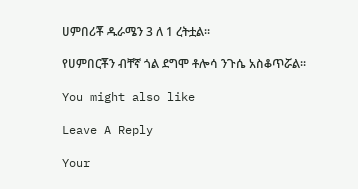ሀምበሪቾ ዱራሜን 3 ለ 1 ረትቷል፡፡

የሀምበርቾን ብቸኛ ጎል ደግሞ ቶሎሳ ንጉሴ አስቆጥሯል፡፡

You might also like

Leave A Reply

Your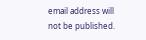email address will not be published.